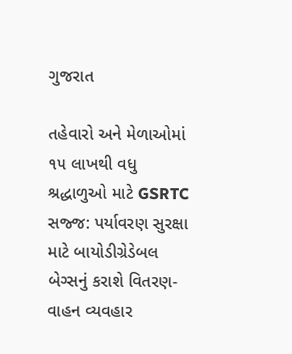ગુજરાત

તહેવારો અને મેળાઓમાં ૧૫ લાખથી વધુ શ્રદ્ધાળુઓ માટે GSRTC સજ્જ: પર્યાવરણ સુરક્ષા માટે બાયોડીગ્રેડેબલ બેગ્સનું કરાશે વિતરણ- વાહન વ્યવહાર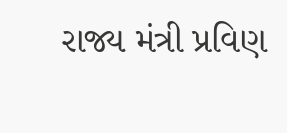રાજ્ય મંત્રી પ્રવિણ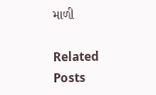માળી

Related Posts